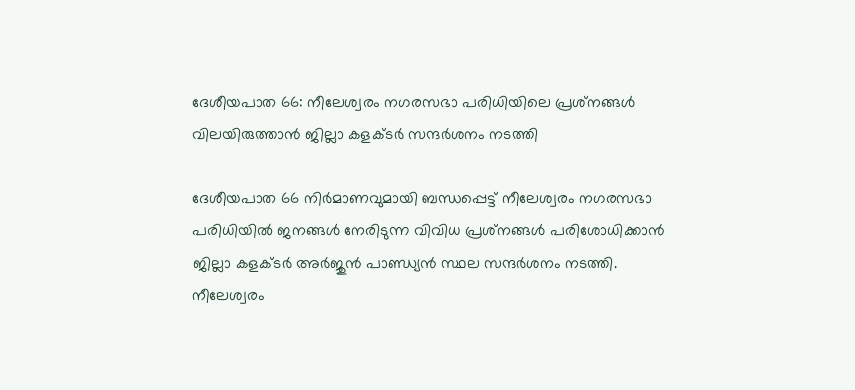ദേശീയപാത 66: നീലേശ്വരം നഗരസഭാ പരിധിയിലെ പ്രശ്‌നങ്ങള്‍ വിലയിരുത്താന്‍ ജില്ലാ കളക്ടര്‍ സന്ദര്‍ശനം നടത്തി

ദേശീയപാത 66 നിര്‍മാണവുമായി ബന്ധപ്പെട്ട് നീലേശ്വരം നഗരസഭാ പരിധിയില്‍ ജനങ്ങള്‍ നേരിടുന്ന വിവിധ പ്രശ്‌നങ്ങള്‍ പരിശോധിക്കാന്‍ ജില്ലാ കളക്ടര്‍ അര്‍ജുന്‍ പാണ്ഡ്യന്‍ സ്ഥല സന്ദര്‍ശനം നടത്തി. നീലേശ്വരം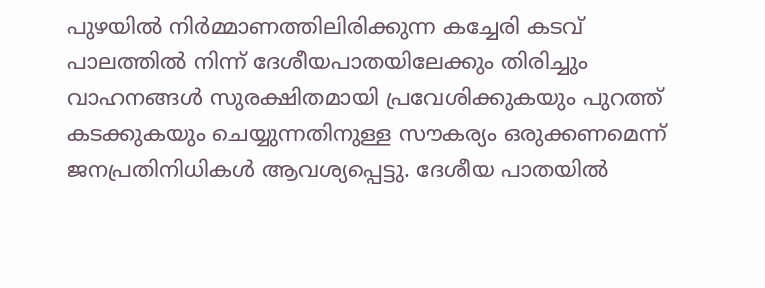പുഴയില്‍ നിര്‍മ്മാണത്തിലിരിക്കുന്ന കച്ചേരി കടവ് പാലത്തില്‍ നിന്ന് ദേശീയപാതയിലേക്കും തിരിച്ചും വാഹനങ്ങള്‍ സുരക്ഷിതമായി പ്രവേശിക്കുകയും പുറത്ത് കടക്കുകയും ചെയ്യുന്നതിനുള്ള സൗകര്യം ഒരുക്കണമെന്ന് ജനപ്രതിനിധികള്‍ ആവശ്യപ്പെട്ടു. ദേശീയ പാതയില്‍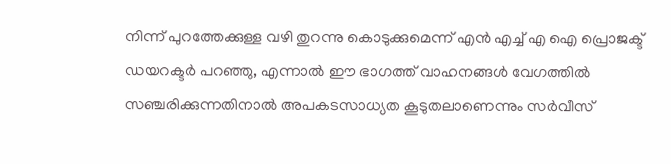നിന്ന് പുറത്തേക്കുള്ള വഴി തുറന്നു കൊടുക്കുമെന്ന് എന്‍ എച്ച് എ ഐ പ്രൊജക്ട് ഡയറക്ടര്‍ പറഞ്ഞു, എന്നാല്‍ ഈ ഭാഗത്ത് വാഹനങ്ങള്‍ വേഗത്തില്‍ സഞ്ചരിക്കുന്നതിനാല്‍ അപകടസാധ്യത കൂടുതലാണെന്നും സര്‍വീസ്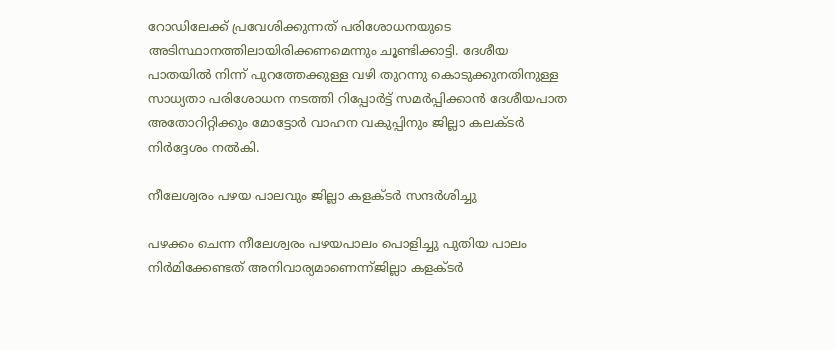റോഡിലേക്ക് പ്രവേശിക്കുന്നത് പരിശോധനയുടെ അടിസ്ഥാനത്തിലായിരിക്കണമെന്നും ചൂണ്ടിക്കാട്ടി. ദേശീയ പാതയില്‍ നിന്ന് പുറത്തേക്കുള്ള വഴി തുറന്നു കൊടുക്കുനതിനുള്ള സാധ്യതാ പരിശോധന നടത്തി റിപ്പോര്‍ട്ട് സമര്‍പ്പിക്കാന്‍ ദേശീയപാത അതോറിറ്റിക്കും മോട്ടോര്‍ വാഹന വകുപ്പിനും ജില്ലാ കലക്ടര്‍ നിര്‍ദ്ദേശം നല്‍കി.

നീലേശ്വരം പഴയ പാലവും ജില്ലാ കളക്ടര്‍ സന്ദര്‍ശിച്ചു

പഴക്കം ചെന്ന നീലേശ്വരം പഴയപാലം പൊളിച്ചു പുതിയ പാലം നിര്‍മിക്കേണ്ടത് അനിവാര്യമാണെന്ന്ജില്ലാ കളക്ടര്‍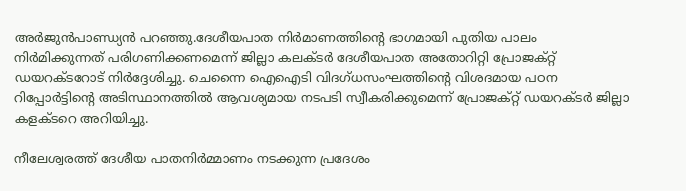അര്‍ജുന്‍പാണ്ഡ്യന്‍ പറഞ്ഞു.ദേശീയപാത നിര്‍മാണത്തിന്റെ ഭാഗമായി പുതിയ പാലം നിര്‍മിക്കുന്നത് പരിഗണിക്കണമെന്ന് ജില്ലാ കലക്ടര്‍ ദേശീയപാത അതോറിറ്റി പ്രോജക്റ്റ് ഡയറക്ടറോട് നിര്‍ദ്ദേശിച്ചു. ചെന്നൈ ഐഐടി വിദഗ്ധസംഘത്തിന്റെ വിശദമായ പഠന റിപ്പോര്‍ട്ടിന്റെ അടിസ്ഥാനത്തില്‍ ആവശ്യമായ നടപടി സ്വീകരിക്കുമെന്ന് പ്രോജക്റ്റ് ഡയറക്ടര്‍ ജില്ലാ കളക്ടറെ അറിയിച്ചു.

നീലേശ്വരത്ത് ദേശീയ പാതനിര്‍മ്മാണം നടക്കുന്ന പ്രദേശം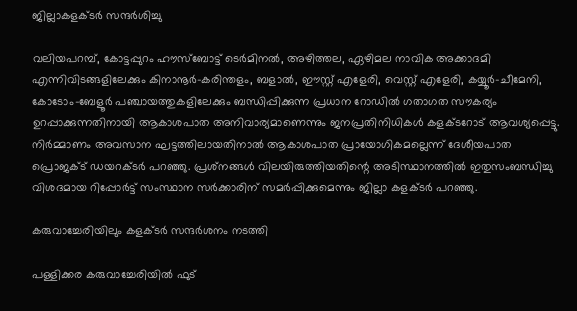ജില്ലാകളക്ടര്‍ സന്ദര്‍ശിച്ചു

വലിയപറമ്പ്, കോട്ടപ്പുറം ഹൗസ്ബോട്ട് ടെര്‍മിനല്‍, അഴിത്തല, ഏഴിമല നാവിക അക്കാദമി എന്നിവിടങ്ങളിലേക്കും കിനാനൂര്‍-കരിന്തളം, ബളാല്‍, ഈസ്റ്റ് എളേരി, വെസ്റ്റ് എളേരി, കയ്യൂര്‍-ചീമേനി, കോടോം-ബേളൂര്‍ പഞ്ചായത്തുകളിലേക്കും ബന്ധിപ്പിക്കുന്ന പ്രധാന റോഡില്‍ ഗതാഗത സൗകര്യം ഉറപ്പാക്കുന്നതിനായി ആകാശപാത അനിവാര്യമാണെന്നും ജനപ്രതിനിധികള്‍ കളക്ടറോട് ആവശ്യപ്പെട്ടു. നിര്‍മ്മാണം അവസാന ഘട്ടത്തിലായതിനാല്‍ ആകാശപാത പ്രായോഗികമല്ലെന്ന് ദേശീയപാത പ്രൊജക്ട് ഡയറക്ടര്‍ പറഞ്ഞു. പ്രശ്‌നങ്ങള്‍ വിലയിരുത്തിയതിന്റെ അടിസ്ഥാനത്തില്‍ ഇതുസംബന്ധിച്ചു വിശദമായ റിപ്പോര്‍ട്ട് സംസ്ഥാന സര്‍ക്കാരിന് സമര്‍പ്പിക്കുമെന്നും ജില്ലാ കളക്ടര്‍ പറഞ്ഞു.

കരുവാച്ചേരിയിലും കളക്ടര്‍ സന്ദര്‍ശനം നടത്തി

പള്ളിക്കര കരുവാച്ചേരിയില്‍ ഫുട്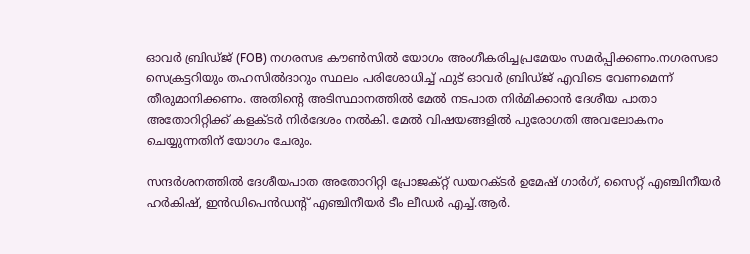ഓവര്‍ ബ്രിഡ്ജ് (FOB) നഗരസഭ കൗണ്‍സില്‍ യോഗം അംഗീകരിച്ചപ്രമേയം സമര്‍പ്പിക്കണം.നഗരസഭാ സെക്രട്ടറിയും തഹസില്‍ദാറും സ്ഥലം പരിശോധിച്ച് ഫുട് ഓവര്‍ ബ്രിഡ്ജ് എവിടെ വേണമെന്ന് തീരുമാനിക്കണം. അതിന്റെ അടിസ്ഥാനത്തില്‍ മേല്‍ നടപാത നിര്‍മിക്കാന്‍ ദേശീയ പാതാ അതോറിറ്റിക്ക് കളക്ടര്‍ നിര്‍ദേശം നല്‍കി. മേല്‍ വിഷയങ്ങളില്‍ പുരോഗതി അവലോകനം ചെയ്യുന്നതിന് യോഗം ചേരും.

സന്ദര്‍ശനത്തില്‍ ദേശീയപാത അതോറിറ്റി പ്രോജക്റ്റ് ഡയറക്ടര്‍ ഉമേഷ് ഗാര്‍ഗ്, സൈറ്റ് എഞ്ചിനീയര്‍ ഹര്‍കിഷ്, ഇന്‍ഡിപെന്‍ഡന്റ് എഞ്ചിനീയര്‍ ടീം ലീഡര്‍ എച്ച്.ആര്‍.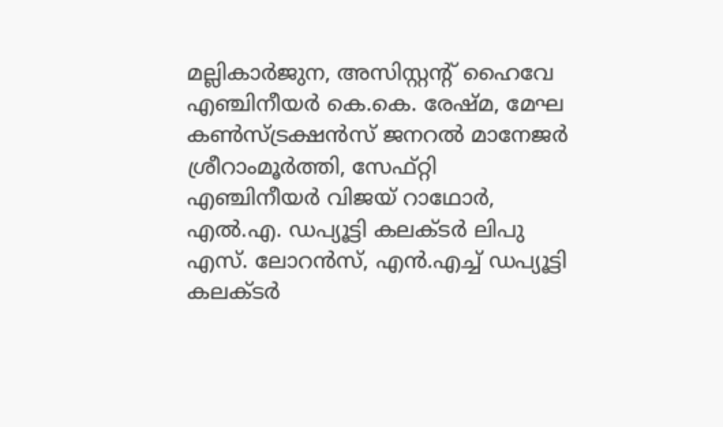മല്ലികാര്‍ജുന, അസിസ്റ്റന്റ് ഹൈവേ എഞ്ചിനീയര്‍ കെ.കെ. രേഷ്മ, മേഘ കണ്‍സ്ട്രക്ഷന്‍സ് ജനറല്‍ മാനേജര്‍ ശ്രീറാംമൂര്‍ത്തി, സേഫ്റ്റി എഞ്ചിനീയര്‍ വിജയ് റാഥോര്‍, എല്‍.എ. ഡപ്യൂട്ടി കലക്ടര്‍ ലിപു എസ്. ലോറന്‍സ്, എന്‍.എച്ച് ഡപ്യൂട്ടി കലക്ടര്‍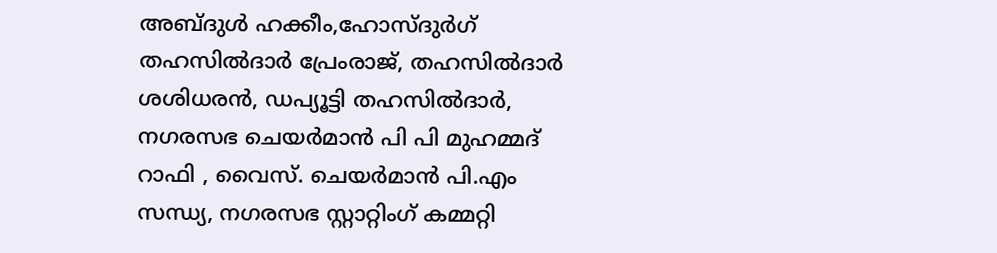അബ്ദുള്‍ ഹക്കീം,ഹോസ്ദുര്‍ഗ് തഹസില്‍ദാര്‍ പ്രേംരാജ്, തഹസില്‍ദാര്‍ ശശിധരന്‍, ഡപ്യൂട്ടി തഹസില്‍ദാര്‍, നഗരസഭ ചെയര്‍മാന്‍ പി പി മുഹമ്മദ് റാഫി , വൈസ്. ചെയര്‍മാന്‍ പി.എം സന്ധ്യ, നഗരസഭ സ്റ്റാറ്റിംഗ് കമ്മറ്റി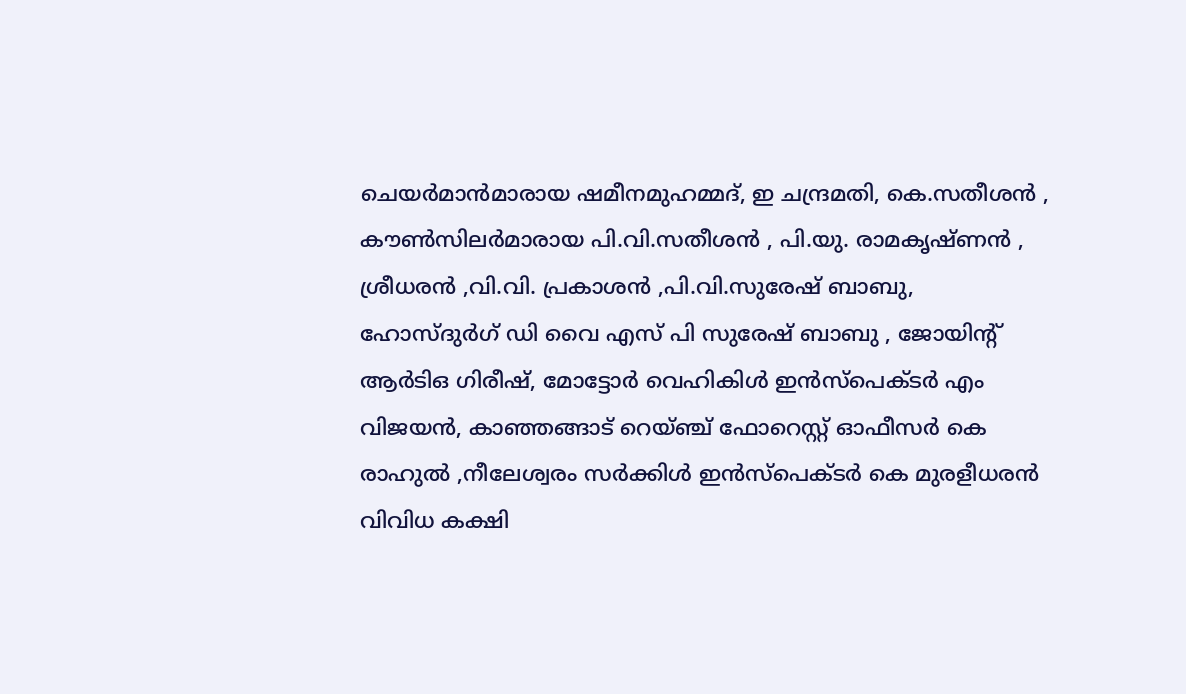ചെയര്‍മാന്‍മാരായ ഷമീനമുഹമ്മദ്, ഇ ചന്ദ്രമതി, കെ.സതീശന്‍ , കൗണ്‍സിലര്‍മാരായ പി.വി.സതീശന്‍ , പി.യു. രാമകൃഷ്ണന്‍ , ശ്രീധരന്‍ ,വി.വി. പ്രകാശന്‍ ,പി.വി.സുരേഷ് ബാബു, ഹോസ്ദുര്‍ഗ് ഡി വൈ എസ് പി സുരേഷ് ബാബു , ജോയിന്റ് ആര്‍ടിഒ ഗിരീഷ്, മോട്ടോര്‍ വെഹികിള്‍ ഇന്‍സ്‌പെക്ടര്‍ എം വിജയന്‍, കാഞ്ഞങ്ങാട് റെയ്ഞ്ച് ഫോറെസ്റ്റ് ഓഫീസര്‍ കെ രാഹുല്‍ ,നീലേശ്വരം സര്‍ക്കിള്‍ ഇന്‍സ്‌പെക്ടര്‍ കെ മുരളീധരന്‍ വിവിധ കക്ഷി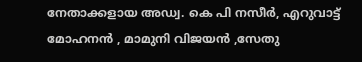നേതാക്കളായ അഡ്വ. കെ പി നസീര്‍, എറുവാട്ട് മോഹനന്‍ , മാമുനി വിജയന്‍ ,സേതു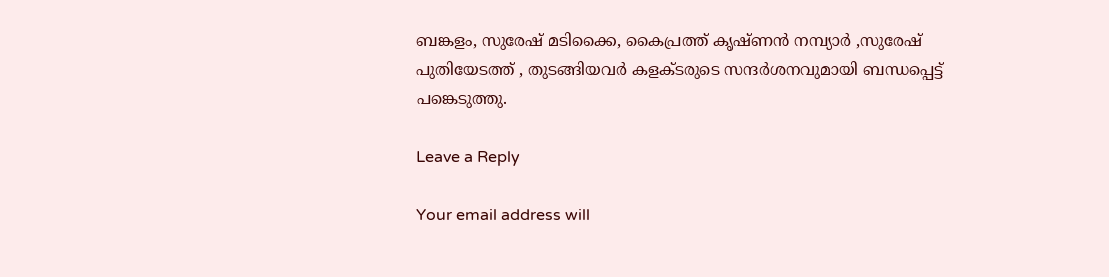ബങ്കളം, സുരേഷ് മടിക്കൈ, കൈപ്രത്ത് കൃഷ്ണന്‍ നമ്പ്യാര്‍ ,സുരേഷ് പുതിയേടത്ത് , തുടങ്ങിയവര്‍ കളക്ടരുടെ സന്ദര്‍ശനവുമായി ബന്ധപ്പെട്ട് പങ്കെടുത്തു.

Leave a Reply

Your email address will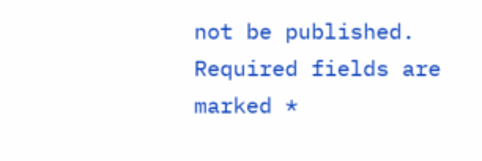not be published. Required fields are marked *